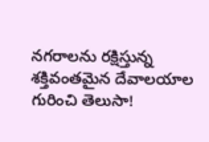నగరాలను రక్షిస్తున్న శక్తివంతమైన దేవాలయాల గురించి తెలుసా!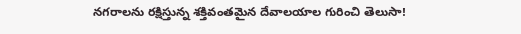నగరాలను రక్షిస్తున్న శక్తివంతమైన దేవాలయాల గురించి తెలుసా!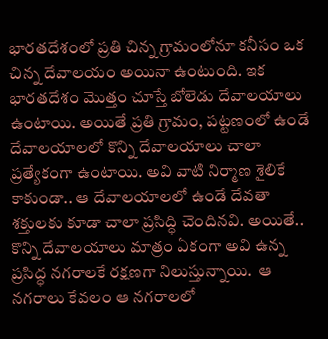భారతదేశంలో ప్రతి చిన్న గ్రామంలోనూ కనీసం ఒక చిన్న దేవాలయం అయినా ఉంటుంది. ఇక భారతదేశం మొత్తం చూస్తే బోలెడు దేవాలయాలు ఉంటాయి. అయితే ప్రతి గ్రామం, పట్టణంలో ఉండే దేవాలయాలలో కొన్ని దేవాలయాలు చాలా ప్రత్యేకంగా ఉంటాయి. అవి వాటి నిర్మాణ శైలికే కాకుండా.. ఆ దేవాలయాలలో ఉండే దేవతా శక్తులకు కూడా చాలా ప్రసిద్ధి చెందినవి. అయితే.. కొన్ని దేవాలయాలు మాత్రం ఏకంగా అవి ఉన్న ప్రసిద్ధ నగరాలకే రక్షణగా నిలుస్తున్నాయి.  ఆ నగరాలు కేవలం ఆ నగరాలలో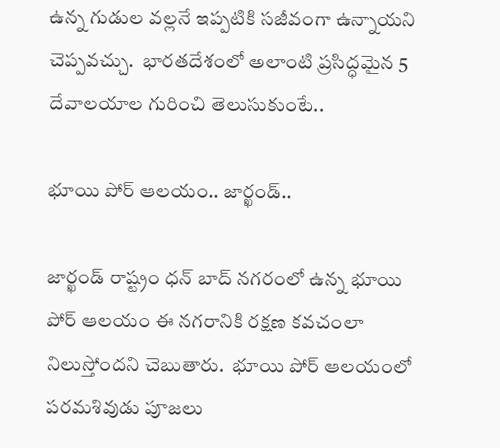ఉన్న గుడుల వల్లనే ఇప్పటికి సజీవంగా ఉన్నాయని చెప్పవచ్చు.  భారతదేశంలో అలాంటి ప్రసిద్ధమైన 5 దేవాలయాల గురించి తెలుసుకుంటే..

భూయి పోర్ ఆలయం.. జార్ఖండ్..

జార్ఖండ్ రాష్ట్రం ధన్ బాద్ నగరంలో ఉన్న భూయి పోర్ ఆలయం ఈ నగరానికి రక్షణ కవచంలా నిలుస్తోందని చెబుతారు.  భూయి పోర్ ఆలయంలో పరమశివుడు పూజలు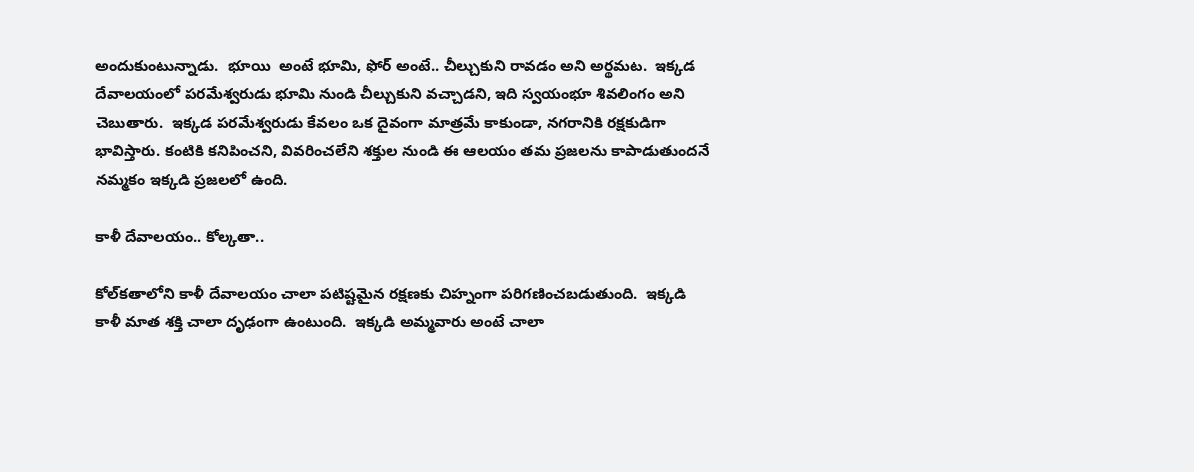అందుకుంటున్నాడు.  భూయి  అంటే భూమి, ఫోర్ అంటే.. చీల్చుకుని రావడం అని అర్థమట.  ఇక్కడ దేవాలయంలో పరమేశ్వరుడు భూమి నుండి చీల్చుకుని వచ్చాడని, ఇది స్వయంభూ శివలింగం అని చెబుతారు.  ఇక్కడ పరమేశ్వరుడు కేవలం ఒక దైవంగా మాత్రమే కాకుండా, నగరానికి రక్షకుడిగా భావిస్తారు. కంటికి కనిపించని, వివరించలేని శక్తుల నుండి ఈ ఆలయం తమ ప్రజలను కాపాడుతుందనే నమ్మకం ఇక్కడి ప్రజలలో ఉంది.

కాళీ దేవాలయం.. కోల్కతా..

కోల్‌కతాలోని కాళీ దేవాలయం చాలా పటిష్టమైన రక్షణకు చిహ్నంగా పరిగణించబడుతుంది.  ఇక్కడి కాళీ మాత శక్తి చాలా దృఢంగా ఉంటుంది.  ఇక్కడి అమ్మవారు అంటే చాలా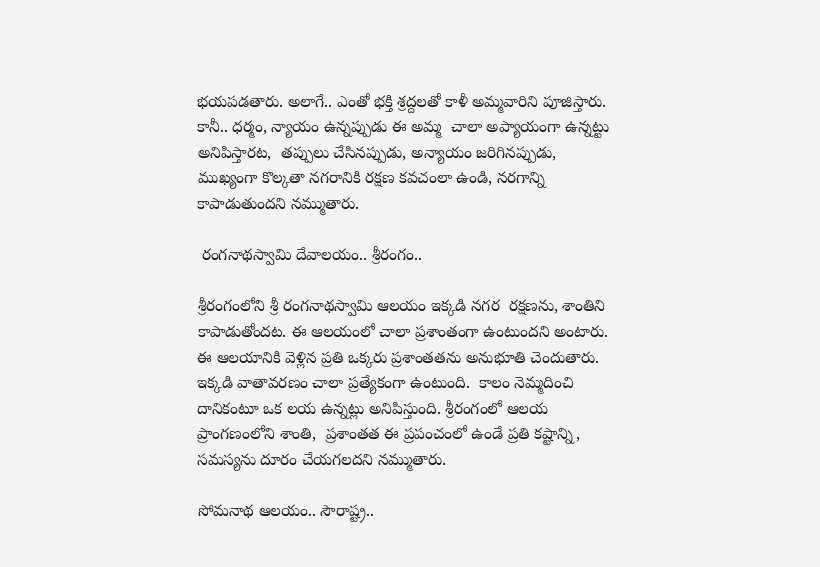భయపడతారు. అలాగే.. ఎంతో భక్తి శ్రద్దలతో కాళీ అమ్మవారిని పూజిస్తారు. కానీ.. ధర్మం, న్యాయం ఉన్నప్పుడు ఈ అమ్మ  చాలా అప్యాయంగా ఉన్నట్టు అనిపిస్తారట,  తప్పులు చేసినప్పుడు, అన్యాయం జరిగినప్పుడు,  ముఖ్యంగా కొల్కతా నగరానికి రక్షణ కవచంలా ఉండి, నరగాన్ని కాపాడుతుందని నమ్ముతారు.

 రంగనాథస్వామి దేవాలయం.. శ్రీరంగం..

శ్రీరంగంలోని శ్రీ రంగనాథస్వామి ఆలయం ఇక్కడి నగర  రక్షణను, శాంతిని కాపాడుతోందట. ఈ ఆలయంలో చాలా ప్రశాంతంగా ఉంటుందని అంటారు.   ఈ ఆలయానికి వెళ్లిన ప్రతి ఒక్కరు ప్రశాంతతను అనుభూతి చెందుతారు. ఇక్కడి వాతావరణం చాలా ప్రత్యేకంగా ఉంటుంది.  కాలం నెమ్మదించి దానికంటూ ఒక లయ ఉన్నట్లు అనిపిస్తుంది. శ్రీరంగంలో ఆలయ ప్రాంగణంలోని శాంతి,  ప్రశాంతత ఈ ప్రపంచంలో ఉండే ప్రతి కష్టాన్ని,  సమస్యను దూరం చేయగలదని నమ్ముతారు.

సోమనాథ ఆలయం.. సౌరాష్ట్ర..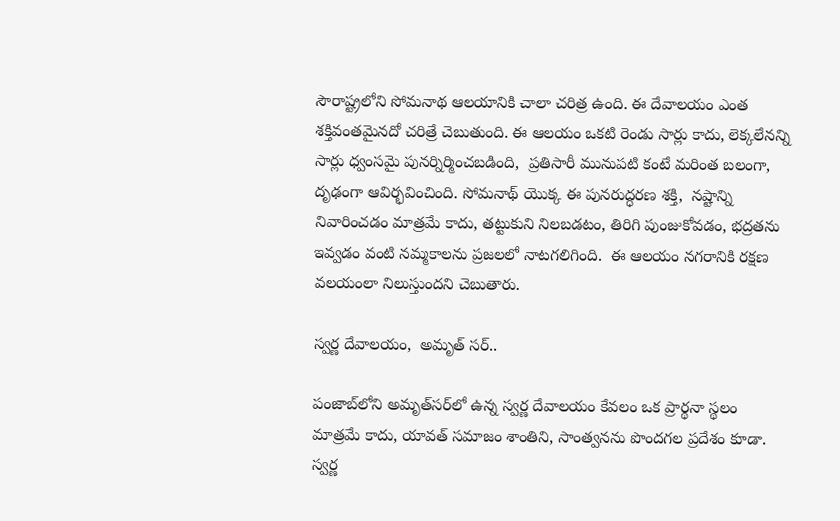సౌరాష్ట్రలోని సోమనాథ ఆలయానికి చాలా చరిత్ర ఉంది. ఈ దేవాలయం ఎంత శక్తివంతమైనదో చరిత్రే చెబుతుంది. ఈ ఆలయం ఒకటి రెండు సార్లు కాదు, లెక్కలేనన్ని సార్లు ధ్వంసమై పునర్నిర్మించబడింది,  ప్రతిసారీ మునుపటి కంటే మరింత బలంగా, దృఢంగా ఆవిర్భవించింది. సోమనాథ్ యొక్క ఈ పునరుద్ధరణ శక్తి,  నష్టాన్ని నివారించడం మాత్రమే కాదు, తట్టుకుని నిలబడటం, తిరిగి పుంజుకోవడం, భద్రతను ఇవ్వడం వంటి నమ్మకాలను ప్రజలలో నాటగలిగింది.  ఈ ఆలయం నగరానికి రక్షణ వలయంలా నిలుస్తుందని చెబుతారు.

స్వర్ణ దేవాలయం,  అమృత్ సర్..

పంజాబ్‌లోని అమృత్‌సర్‌లో ఉన్న స్వర్ణ దేవాలయం కేవలం ఒక ప్రార్థనా స్థలం మాత్రమే కాదు, యావత్ సమాజం శాంతిని, సాంత్వనను పొందగల ప్రదేశం కూడా. స్వర్ణ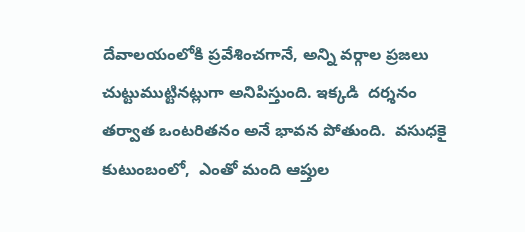దేవాలయంలోకి ప్రవేశించగానే, అన్ని వర్గాల ప్రజలు  చుట్టుముట్టినట్లుగా అనిపిస్తుంది. ఇక్కడి  దర్శనం తర్వాత ఒంటరితనం అనే భావన పోతుంది.  వసుధకై కుటుంబంలో,  ఎంతో మంది ఆప్తుల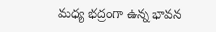మధ్య భద్రంగా ఉన్న భావన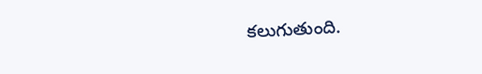కలుగుతుంది.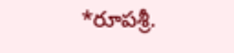*రూపశ్రీ.